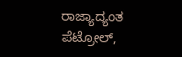ರಾಜ್ಯಾದ್ಯಂತ ಪೆಟ್ರೋಲ್‌,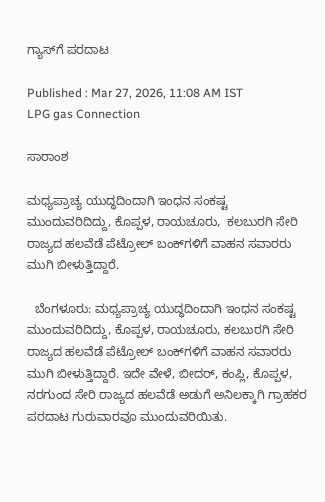ಗ್ಯಾಸ್‌ಗೆ ಪರದಾಟ

Published : Mar 27, 2026, 11:08 AM IST
LPG gas Connection

ಸಾರಾಂಶ

ಮಧ್ಯಪ್ರಾಚ್ಯ ಯುದ್ಧದಿಂದಾಗಿ ಇಂಧನ ಸಂಕಷ್ಟ ಮುಂದುವರಿದಿದ್ದು, ಕೊಪ್ಪಳ, ರಾಯಚೂರು,  ಕಲಬುರಗಿ ಸೇರಿ ರಾಜ್ಯದ ಹಲವೆಡೆ ಪೆಟ್ರೋಲ್‌ ಬಂಕ್‌ಗಳಿಗೆ ವಾಹನ ಸವಾರರು ಮುಗಿ ಬೀಳುತ್ತಿದ್ದಾರೆ.

  ಬೆಂಗಳೂರು: ಮಧ್ಯಪ್ರಾಚ್ಯ ಯುದ್ಧದಿಂದಾಗಿ ಇಂಧನ ಸಂಕಷ್ಟ ಮುಂದುವರಿದಿದ್ದು, ಕೊಪ್ಪಳ, ರಾಯಚೂರು, ಕಲಬುರಗಿ ಸೇರಿ ರಾಜ್ಯದ ಹಲವೆಡೆ ಪೆಟ್ರೋಲ್‌ ಬಂಕ್‌ಗಳಿಗೆ ವಾಹನ ಸವಾರರು ಮುಗಿ ಬೀಳುತ್ತಿದ್ದಾರೆ. ಇದೇ ವೇಳೆ, ಬೀದರ್‌, ಕಂಪ್ಲಿ, ಕೊಪ್ಪಳ, ನರಗುಂದ ಸೇರಿ ರಾಜ್ಯದ ಹಲವೆಡೆ ಅಡುಗೆ ಅನಿಲಕ್ಕಾಗಿ ಗ್ರಾಹಕರ ಪರದಾಟ ಗುರುವಾರವೂ ಮುಂದುವರಿಯಿತು.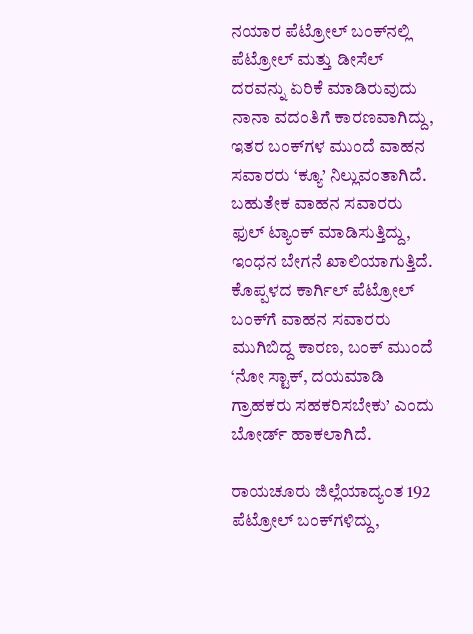ನಯಾರ ಪೆಟ್ರೋಲ್ ಬಂಕ್‌ನಲ್ಲಿ ಪೆಟ್ರೋಲ್ ಮತ್ತು ಡೀಸೆಲ್ ದರವನ್ನು ಏರಿಕೆ ಮಾಡಿರುವುದು ನಾನಾ ವದಂತಿಗೆ ಕಾರಣವಾಗಿದ್ದು, ಇತರ ಬಂಕ್‌ಗಳ ಮುಂದೆ ವಾಹನ ಸವಾರರು ‘ಕ್ಯೂ’ ನಿಲ್ಲುವಂತಾಗಿದೆ. ಬಹುತೇಕ ವಾಹನ ಸವಾರರು ಫುಲ್‌ ಟ್ಯಾಂಕ್‌ ಮಾಡಿಸುತ್ತಿದ್ದು, ಇಂಧನ ಬೇಗನೆ ಖಾಲಿಯಾಗುತ್ತಿದೆ. ಕೊಪ್ಪಳದ ಕಾರ್ಗಿಲ್ ಪೆಟ್ರೋಲ್ ಬಂಕ್‌ಗೆ ವಾಹನ ಸವಾರರು ಮುಗಿಬಿದ್ದ ಕಾರಣ, ಬಂಕ್‌ ಮುಂದೆ ‘ನೋ ಸ್ಟಾಕ್, ದಯಮಾಡಿ ಗ್ರಾಹಕರು ಸಹಕರಿಸಬೇಕು’ ಎಂದು ಬೋರ್ಡ್ ಹಾಕಲಾಗಿದೆ.

ರಾಯಚೂರು ಜಿಲ್ಲೆಯಾದ್ಯಂತ 192 ಪೆಟ್ರೋಲ್ ಬಂಕ್‌ಗಳಿದ್ದು,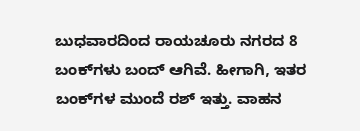ಬುಧವಾರದಿಂದ ರಾಯಚೂರು ನಗರದ 8 ಬಂಕ್‌ಗಳು ಬಂದ್ ಆಗಿವೆ. ಹೀಗಾಗಿ, ಇತರ ಬಂಕ್‌ಗಳ ಮುಂದೆ ರಶ್‌ ಇತ್ತು. ವಾಹನ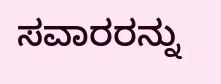ಸವಾರರನ್ನು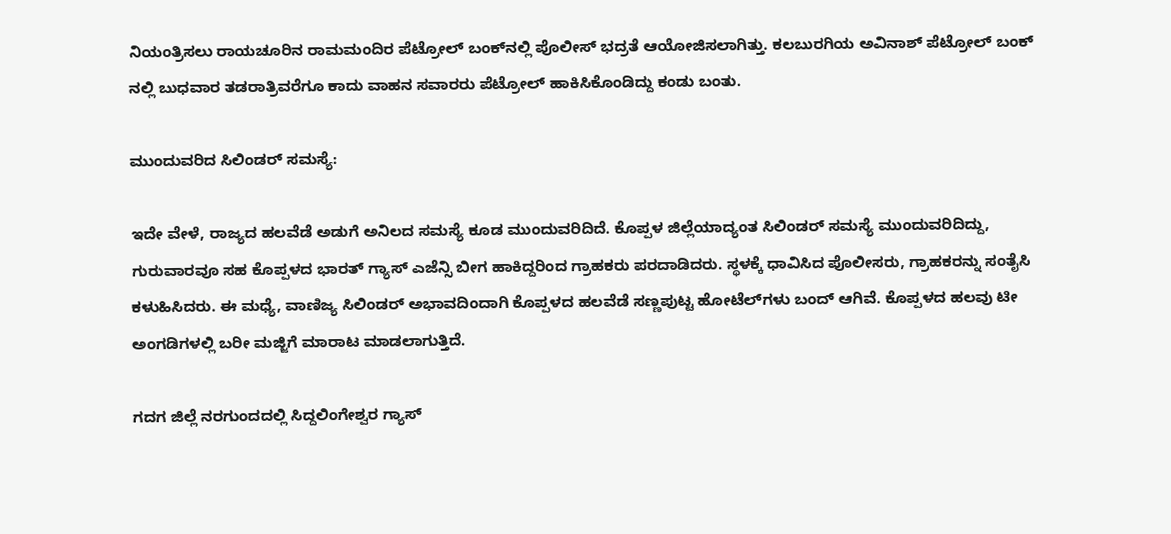ನಿಯಂತ್ರಿಸಲು ರಾಯಚೂರಿನ ರಾಮಮಂದಿರ ಪೆಟ್ರೋಲ್‌ ಬಂಕ್‌ನಲ್ಲಿ ಪೊಲೀಸ್‌ ಭದ್ರತೆ ಆಯೋಜಿಸಲಾಗಿತ್ತು. ಕಲಬುರಗಿಯ ಅವಿನಾಶ್ ಪೆಟ್ರೋಲ್ ಬಂಕ್‌ ನಲ್ಲಿ ಬುಧವಾರ ತಡರಾತ್ರಿವರೆಗೂ ಕಾದು ವಾಹನ ಸವಾರರು ಪೆಟ್ರೋಲ್‌ ಹಾಕಿಸಿಕೊಂಡಿದ್ದು ಕಂಡು ಬಂತು.

ಮುಂದುವರಿದ ಸಿಲಿಂಡರ್ ಸಮಸ್ಯೆ:

ಇದೇ ವೇಳೆ, ರಾಜ್ಯದ ಹಲವೆಡೆ ಅಡುಗೆ ಅನಿಲದ ಸಮಸ್ಯೆ ಕೂಡ ಮುಂದುವರಿದಿದೆ. ಕೊಪ್ಪಳ ಜಿಲ್ಲೆಯಾದ್ಯಂತ ಸಿಲಿಂಡರ್ ಸಮಸ್ಯೆ ಮುಂದುವರಿದಿದ್ದು, ಗುರುವಾರವೂ ಸಹ ಕೊಪ್ಪಳದ ಭಾರತ್‌ ಗ್ಯಾಸ್ ಎಜೆನ್ಸಿ ಬೀಗ ಹಾಕಿದ್ದರಿಂದ ಗ್ರಾಹಕರು ಪರದಾಡಿದರು. ಸ್ಥಳಕ್ಕೆ ಧಾವಿಸಿದ ಪೊಲೀಸರು, ಗ್ರಾಹಕರನ್ನು ಸಂತೈಸಿ ಕಳುಹಿಸಿದರು. ಈ ಮಧ್ಯೆ, ವಾಣಿಜ್ಯ ಸಿಲಿಂಡರ್ ಅಭಾವದಿಂದಾಗಿ ಕೊಪ್ಪಳದ ಹಲವೆಡೆ ಸಣ್ಣಪುಟ್ಟ ಹೋಟೆಲ್‌ಗಳು ಬಂದ್‌ ಆಗಿವೆ. ಕೊಪ್ಪಳದ ಹಲವು ಟೀ ಅಂಗಡಿಗಳಲ್ಲಿ ಬರೀ ಮಜ್ಜಿಗೆ ಮಾರಾಟ ಮಾಡಲಾಗುತ್ತಿದೆ.

ಗದಗ ಜಿಲ್ಲೆ ನರಗುಂದದಲ್ಲಿ ಸಿದ್ದಲಿಂಗೇಶ್ವರ ಗ್ಯಾಸ್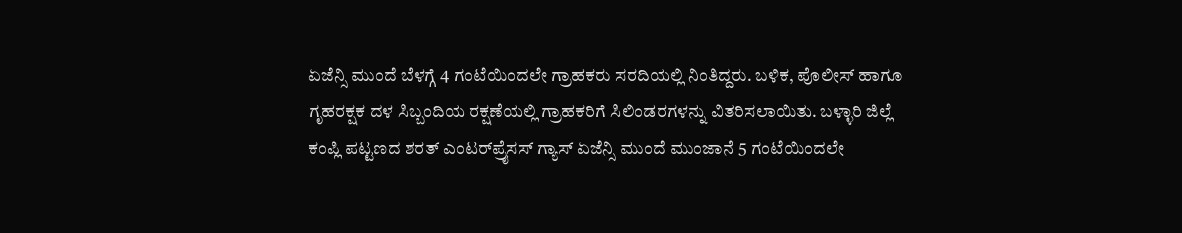ಏಜೆನ್ಸಿ ಮುಂದೆ ಬೆಳಗ್ಗೆ 4 ಗಂಟೆಯಿಂದಲೇ ಗ್ರಾಹಕರು ಸರದಿಯಲ್ಲಿ ನಿಂತಿದ್ದರು. ಬಳಿಕ, ಪೊಲೀಸ್ ಹಾಗೂ ಗೃಹರಕ್ಷಕ ದಳ ಸಿಬ್ಬಂದಿಯ ರಕ್ಷಣೆಯಲ್ಲಿ ಗ್ರಾಹಕರಿಗೆ ಸಿಲಿಂಡರಗಳನ್ನು ವಿತರಿಸಲಾಯಿತು. ಬಳ್ಳಾರಿ ಜಿಲ್ಲೆ ಕಂಪ್ಲಿ ಪಟ್ಟಣದ ಶರತ್ ಎಂಟರ್‌ಪ್ರೈಸಸ್‌ ಗ್ಯಾಸ್ ಏಜೆನ್ಸಿ ಮುಂದೆ ಮುಂಜಾನೆ 5 ಗಂಟೆಯಿಂದಲೇ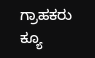ಗ್ರಾಹಕರು ಕ್ಯೂ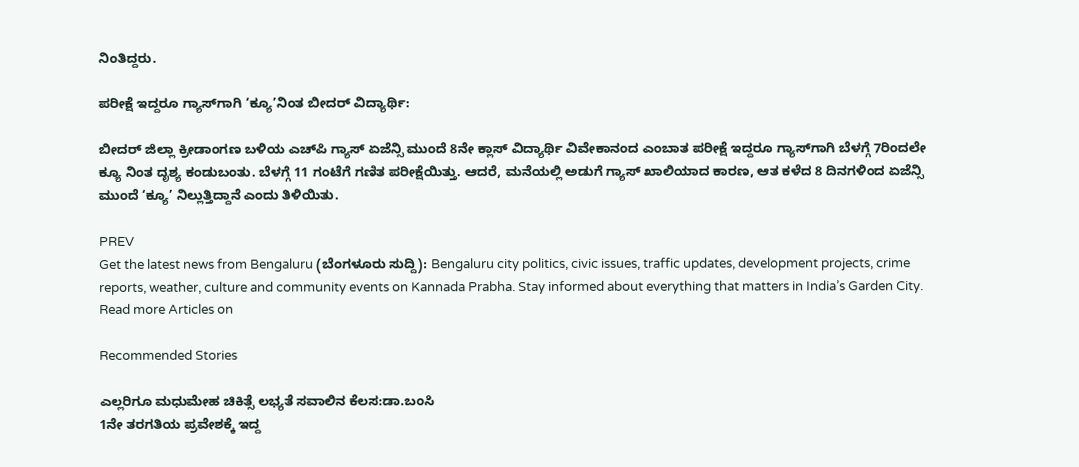ನಿಂತಿದ್ದರು.

ಪರೀಕ್ಷೆ ಇದ್ದರೂ ಗ್ಯಾಸ್‌ಗಾಗಿ ‘ಕ್ಯೂ’ನಿಂತ ಬೀದರ್‌ ವಿದ್ಯಾರ್ಥಿ:

ಬೀದರ್‌ ಜಿಲ್ಲಾ ಕ್ರೀಡಾಂಗಣ ಬಳಿಯ ಎಚ್‌ಪಿ ಗ್ಯಾಸ್ ಏಜೆನ್ಸಿ ಮುಂದೆ 8ನೇ ಕ್ಲಾಸ್‌ ವಿದ್ಯಾರ್ಥಿ ವಿವೇಕಾನಂದ ಎಂಬಾತ ಪರೀಕ್ಷೆ ಇದ್ದರೂ ಗ್ಯಾಸ್‌ಗಾಗಿ ಬೆಳಗ್ಗೆ 7ರಿಂದಲೇ ಕ್ಯೂ ನಿಂತ ದೃಶ್ಯ ಕಂಡುಬಂತು. ಬೆಳಗ್ಗೆ 11 ಗಂಟೆಗೆ ಗಣಿತ ಪರೀಕ್ಷೆಯಿತ್ತು. ಆದರೆ, ಮನೆಯಲ್ಲಿ ಅಡುಗೆ ಗ್ಯಾಸ್ ಖಾಲಿಯಾದ ಕಾರಣ, ಆತ ಕಳೆದ 8 ದಿನಗಳಿಂದ ಏಜೆನ್ಸಿ ಮುಂದೆ ‘ಕ್ಯೂ’ ನಿಲ್ಲುತ್ತಿದ್ದಾನೆ ಎಂದು ತಿಳಿಯಿತು.

PREV
Get the latest news from Bengaluru (ಬೆಂಗಳೂರು ಸುದ್ದಿ): Bengaluru city politics, civic issues, traffic updates, development projects, crime reports, weather, culture and community events on Kannada Prabha. Stay informed about everything that matters in India’s Garden City.
Read more Articles on

Recommended Stories

ಎಲ್ಲರಿಗೂ ಮಧುಮೇಹ ಚಿಕಿತ್ಸೆ ಲಭ್ಯತೆ ಸವಾಲಿನ ಕೆಲಸ:ಡಾ.ಬಂಸಿ
1ನೇ ತರಗತಿಯ ಪ್ರವೇಶಕ್ಕೆ ಇದ್ದ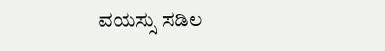ವಯಸ್ಸು ಸಡಿಲ